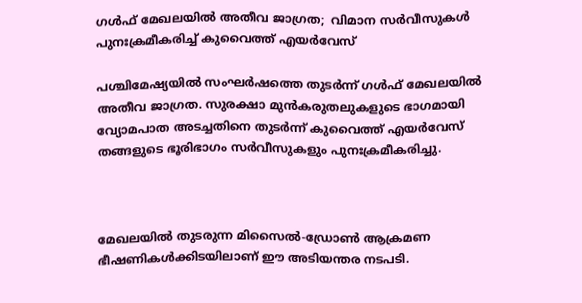ഗൾഫ് മേഖലയിൽ അതീവ ജാഗ്രത;  വിമാന സർവീസുകൾ പുനഃക്രമീകരിച്ച് കുവൈത്ത് എയർവേസ്

പശ്ചിമേഷ്യയിൽ സംഘർഷത്തെ തുടർന്ന് ഗൾഫ് മേഖലയിൽ അതീവ ജാഗ്രത. സുരക്ഷാ മുൻകരുതലുകളുടെ ഭാഗമായി വ്യോമപാത അടച്ചതിനെ തുടർന്ന് കുവൈത്ത് എയർവേസ് തങ്ങളുടെ ഭൂരിഭാഗം സർവീസുകളും പുനഃക്രമീകരിച്ചു.



മേഖലയിൽ തുടരുന്ന മിസൈൽ-ഡ്രോൺ ആക്രമണ ഭീഷണികൾക്കിടയിലാണ് ഈ അടിയന്തര നടപടി.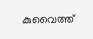കുവൈത്ത്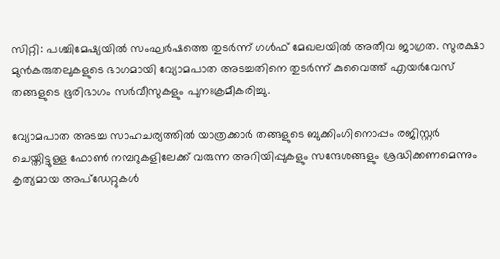സിറ്റി: പശ്ചിമേഷ്യയിൽ സംഘർഷത്തെ തുടർന്ന് ഗൾഫ് മേഖലയിൽ അതീവ ജാഗ്രത. സുരക്ഷാ മുൻകരുതലുകളുടെ ഭാഗമായി വ്യോമപാത അടച്ചതിനെ തുടർന്ന് കുവൈത്ത് എയർവേസ് തങ്ങളുടെ ഭൂരിഭാഗം സർവീസുകളും പുനഃക്രമീകരിച്ചു.

വ്യോമപാത അടച്ച സാഹചര്യത്തിൽ യാത്രക്കാർ തങ്ങളുടെ ബുക്കിംഗിനൊപ്പം രജിസ്റ്റർ ചെയ്തിട്ടുള്ള ഫോൺ നമ്പറുകളിലേക്ക് വരുന്ന അറിയിപ്പുകളും സന്ദേശങ്ങളും ശ്രദ്ധിക്കണമെന്നും കൃത്യമായ അപ്ഡേറ്റുകൾ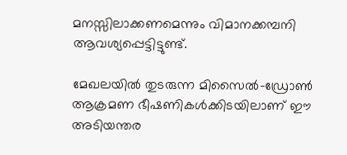മനസ്സിലാക്കണമെന്നും വിമാനക്കമ്പനി ആവശ്യപ്പെട്ടിട്ടുണ്ട്.

മേഖലയിൽ തുടരുന്ന മിസൈൽ-ഡ്രോൺ ആക്രമണ ഭീഷണികൾക്കിടയിലാണ് ഈ അടിയന്തര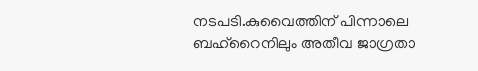നടപടി.കുവൈത്തിന് പിന്നാലെ ബഹ്റൈനിലും അതീവ ജാഗ്രതാ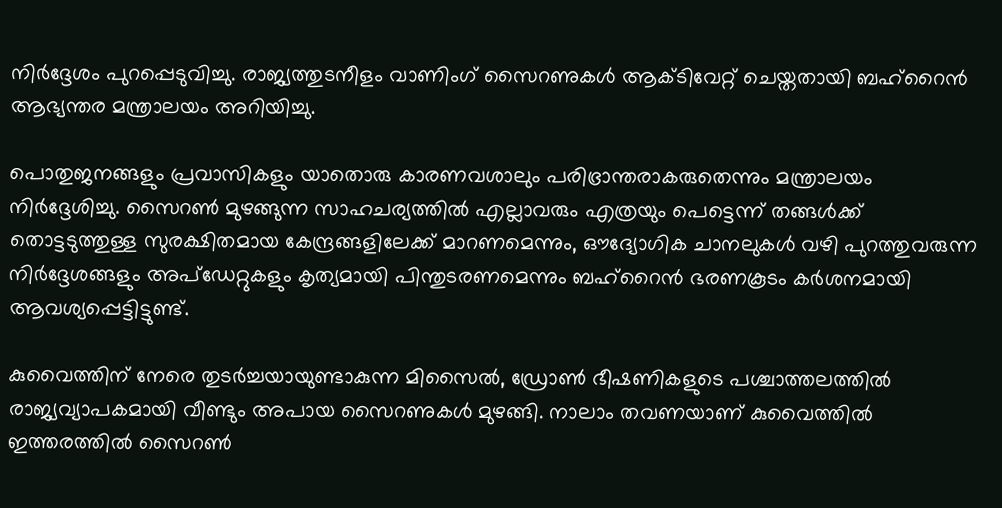നിർദ്ദേശം പുറപ്പെടുവിച്ചു. രാജ്യത്തുടനീളം വാണിംഗ് സൈറണുകൾ ആക്ടിവേറ്റ് ചെയ്തതായി ബഹ്റൈൻ ആഭ്യന്തര മന്ത്രാലയം അറിയിച്ചു.

പൊതുജനങ്ങളും പ്രവാസികളും യാതൊരു കാരണവശാലും പരിഭ്രാന്തരാകരുതെന്നും മന്ത്രാലയം നിർദ്ദേശിച്ചു. സൈറൺ മുഴങ്ങുന്ന സാഹചര്യത്തിൽ എല്ലാവരും എത്രയും പെട്ടെന്ന് തങ്ങൾക്ക് തൊട്ടടുത്തുള്ള സുരക്ഷിതമായ കേന്ദ്രങ്ങളിലേക്ക് മാറണമെന്നും, ഔദ്യോഗിക ചാനലുകൾ വഴി പുറത്തുവരുന്ന നിർദ്ദേശങ്ങളും അപ്ഡേറ്റുകളും കൃത്യമായി പിന്തുടരണമെന്നും ബഹ്റൈൻ ഭരണകൂടം കർശനമായി ആവശ്യപ്പെട്ടിട്ടുണ്ട്.

കുവൈത്തിന് നേരെ തുടർച്ചയായുണ്ടാകുന്ന മിസൈൽ, ഡ്രോൺ ഭീഷണികളുടെ പശ്ചാത്തലത്തിൽ രാജ്യവ്യാപകമായി വീണ്ടും അപായ സൈറണുകൾ മുഴങ്ങി. നാലാം തവണയാണ് കുവൈത്തിൽ ഇത്തരത്തിൽ സൈറൺ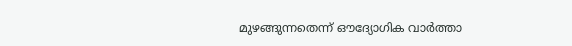മുഴങ്ങുന്നതെന്ന് ഔദ്യോഗിക വാർത്താ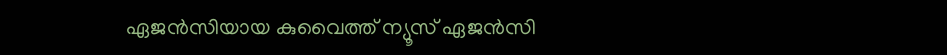ഏജൻസിയായ കുവൈത്ത് ന്യൂസ് ഏജൻസി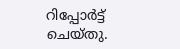റിപ്പോർട്ട് ചെയ്തു.